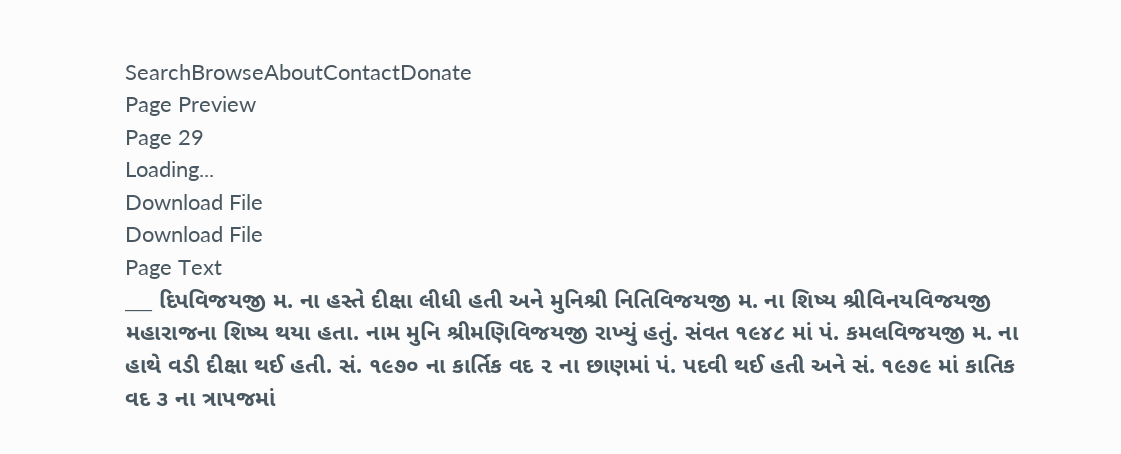SearchBrowseAboutContactDonate
Page Preview
Page 29
Loading...
Download File
Download File
Page Text
___ દિપવિજયજી મ. ના હસ્તે દીક્ષા લીધી હતી અને મુનિશ્રી નિતિવિજયજી મ. ના શિષ્ય શ્રીવિનયવિજયજી મહારાજના શિષ્ય થયા હતા. નામ મુનિ શ્રીમણિવિજયજી રાખ્યું હતું. સંવત ૧૯૪૮ માં પં. કમલવિજયજી મ. ના હાથે વડી દીક્ષા થઈ હતી. સં. ૧૯૭૦ ના કાર્તિક વદ ૨ ના છાણમાં પં. પદવી થઈ હતી અને સં. ૧૯૭૯ માં કાતિક વદ ૩ ના ત્રાપજમાં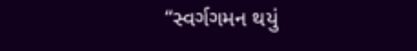“સ્વર્ગગમન થયું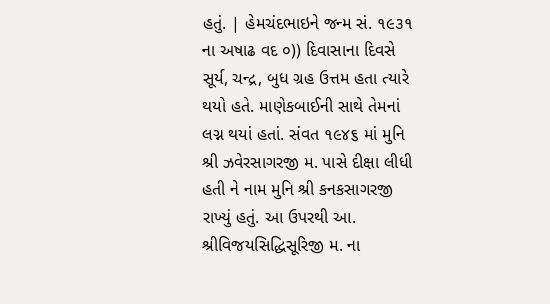હતું. | હેમચંદભાઇને જન્મ સં. ૧૯૩૧ ના અષાઢ વદ ૦)) દિવાસાના દિવસે સૂર્ય, ચન્દ્ર, બુધ ગ્રહ ઉત્તમ હતા ત્યારે થયો હતે. માણેકબાઈની સાથે તેમનાં લગ્ન થયાં હતાં. સંવત ૧૯૪૬ માં મુનિ શ્રી ઝવેરસાગરજી મ. પાસે દીક્ષા લીધી હતી ને નામ મુનિ શ્રી કનકસાગરજી રાખ્યું હતું. આ ઉપરથી આ. શ્રીવિજયસિદ્ધિસૂરિજી મ. ના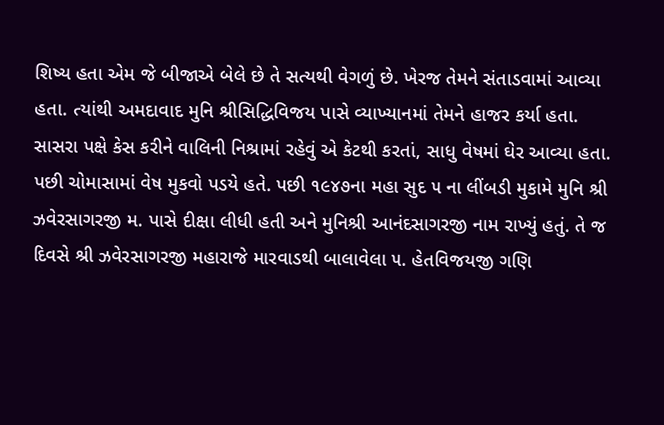શિષ્ય હતા એમ જે બીજાએ બેલે છે તે સત્યથી વેગળું છે. ખેરજ તેમને સંતાડવામાં આવ્યા હતા. ત્યાંથી અમદાવાદ મુનિ શ્રીસિદ્ધિવિજય પાસે વ્યાખ્યાનમાં તેમને હાજર કર્યા હતા. સાસરા પક્ષે કેસ કરીને વાલિની નિશ્રામાં રહેવું એ કેટથી કરતાં, સાધુ વેષમાં ઘેર આવ્યા હતા. પછી ચોમાસામાં વેષ મુકવો પડયે હતે. પછી ૧૯૪૭ના મહા સુદ ૫ ના લીંબડી મુકામે મુનિ શ્રી ઝવેરસાગરજી મ. પાસે દીક્ષા લીધી હતી અને મુનિશ્રી આનંદસાગરજી નામ રાખ્યું હતું. તે જ દિવસે શ્રી ઝવેરસાગરજી મહારાજે મારવાડથી બાલાવેલા ૫. હેતવિજયજી ગણિ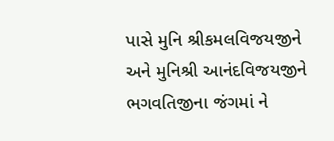પાસે મુનિ શ્રીકમલવિજયજીને અને મુનિશ્રી આનંદવિજયજીને ભગવતિજીના જંગમાં ને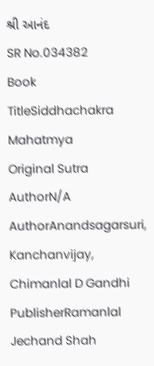શ્રી આનંદ
SR No.034382
Book TitleSiddhachakra Mahatmya
Original Sutra AuthorN/A
AuthorAnandsagarsuri, Kanchanvijay, Chimanlal D Gandhi
PublisherRamanlal Jechand Shah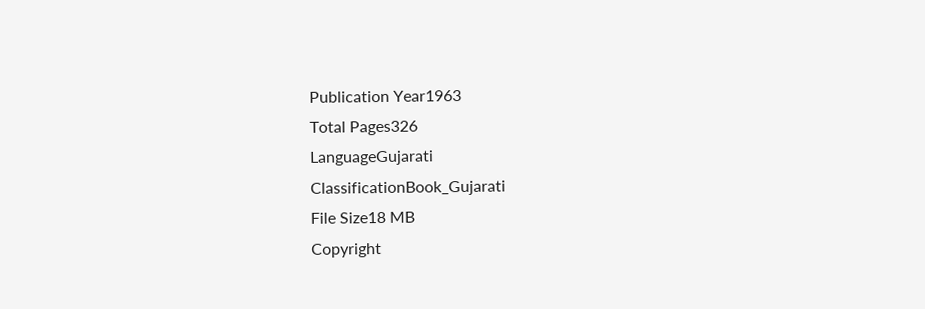Publication Year1963
Total Pages326
LanguageGujarati
ClassificationBook_Gujarati
File Size18 MB
Copyright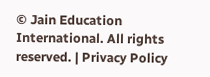© Jain Education International. All rights reserved. | Privacy Policy